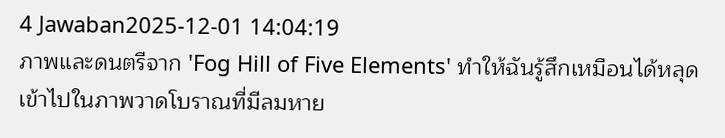4 Jawaban2025-12-01 14:04:19
ภาพและดนตรีจาก 'Fog Hill of Five Elements' ทำให้ฉันรู้สึกเหมือนได้หลุดเข้าไปในภาพวาดโบราณที่มีลมหาย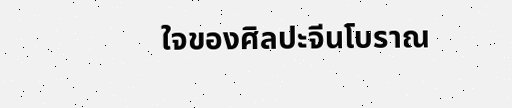ใจของศิลปะจีนโบราณ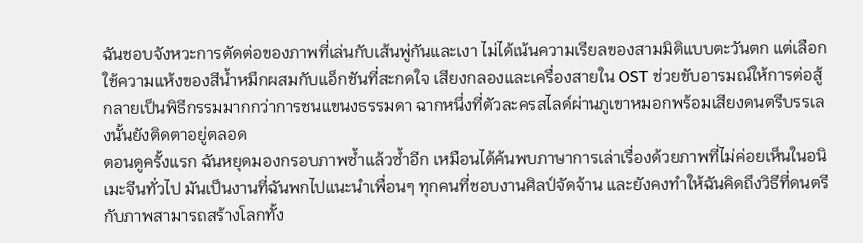ฉันชอบจังหวะการตัดต่อของภาพที่เล่นกับเส้นพู่กันและเงา ไม่ได้เน้นความเรียลของสามมิติแบบตะวันตก แต่เลือกใช้ความแห้งของสีน้ำหมึกผสมกับแอ็กชันที่สะกดใจ เสียงกลองและเครื่องสายใน OST ช่วยขับอารมณ์ให้การต่อสู้กลายเป็นพิธีกรรมมากกว่าการชนแขนงธรรมดา ฉากหนึ่งที่ตัวละครสไลด์ผ่านภูเขาหมอกพร้อมเสียงดนตรีบรรเลงนั้นยังติดตาอยู่ตลอด
ตอนดูครั้งแรก ฉันหยุดมองกรอบภาพซ้ำแล้วซ้ำอีก เหมือนได้ค้นพบภาษาการเล่าเรื่องด้วยภาพที่ไม่ค่อยเห็นในอนิเมะจีนทั่วไป มันเป็นงานที่ฉันพกไปแนะนำเพื่อนๆ ทุกคนที่ชอบงานศิลป์จัดจ้าน และยังคงทำให้ฉันคิดถึงวิธีที่ดนตรีกับภาพสามารถสร้างโลกทั้ง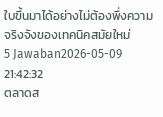ใบขึ้นมาได้อย่างไม่ต้องพึ่งความจริงจังของเทคนิคสมัยใหม่
5 Jawaban2026-05-09 21:42:32
ตลาดส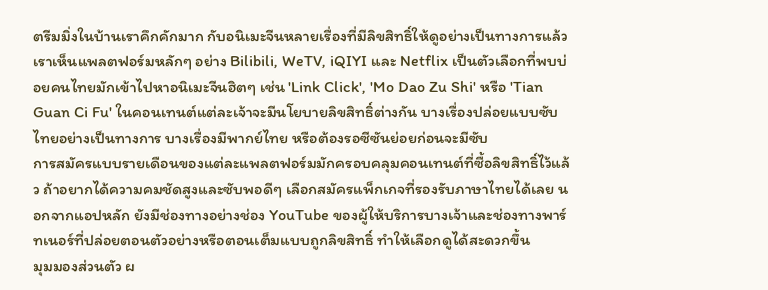ตรีมมิ่งในบ้านเราคึกคักมาก กับอนิเมะจีนหลายเรื่องที่มีลิขสิทธิ์ให้ดูอย่างเป็นทางการแล้ว เราเห็นแพลตฟอร์มหลักๆ อย่าง Bilibili, WeTV, iQIYI และ Netflix เป็นตัวเลือกที่พบบ่อยคนไทยมักเข้าไปหาอนิเมะจีนฮิตๆ เช่น 'Link Click', 'Mo Dao Zu Shi' หรือ 'Tian Guan Ci Fu' ในคอนเทนต์แต่ละเจ้าจะมีนโยบายลิขสิทธิ์ต่างกัน บางเรื่องปล่อยแบบซับไทยอย่างเป็นทางการ บางเรื่องมีพากย์ไทย หรือต้องรอซีซันย่อยก่อนจะมีซับ
การสมัครแบบรายเดือนของแต่ละแพลตฟอร์มมักครอบคลุมคอนเทนต์ที่ซื้อลิขสิทธิ์ไว้แล้ว ถ้าอยากได้ความคมชัดสูงและซับพอดีๆ เลือกสมัครแพ็กเกจที่รองรับภาษาไทยได้เลย นอกจากแอปหลัก ยังมีช่องทางอย่างช่อง YouTube ของผู้ให้บริการบางเจ้าและช่องทางพาร์ทเนอร์ที่ปล่อยตอนตัวอย่างหรือตอนเต็มแบบถูกลิขสิทธิ์ ทำให้เลือกดูได้สะดวกขึ้น
มุมมองส่วนตัว ผ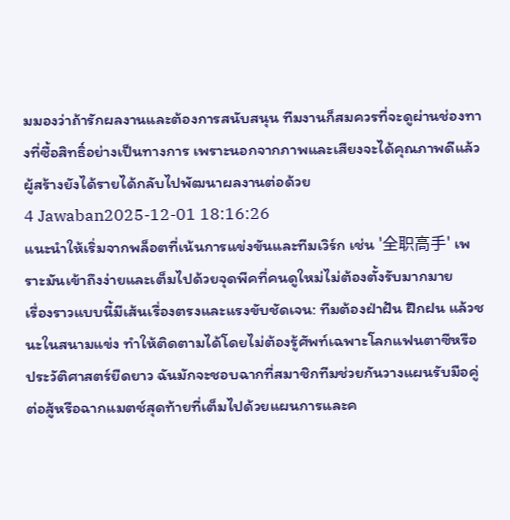มมองว่าถ้ารักผลงานและต้องการสนับสนุน ทีมงานก็สมควรที่จะดูผ่านช่องทางที่ซื้อสิทธิ์อย่างเป็นทางการ เพราะนอกจากภาพและเสียงจะได้คุณภาพดีแล้ว ผู้สร้างยังได้รายได้กลับไปพัฒนาผลงานต่อด้วย
4 Jawaban2025-12-01 18:16:26
แนะนำให้เริ่มจากพล็อตที่เน้นการแข่งขันและทีมเวิร์ก เช่น '全职高手' เพราะมันเข้าถึงง่ายและเต็มไปด้วยจุดพีคที่คนดูใหม่ไม่ต้องตั้งรับมากมาย
เรื่องราวแบบนี้มีเส้นเรื่องตรงและแรงขับชัดเจน: ทีมต้องฝ่าฝัน ฝึกฝน แล้วชนะในสนามแข่ง ทำให้ติดตามได้โดยไม่ต้องรู้ศัพท์เฉพาะโลกแฟนตาซีหรือประวัติศาสตร์ยืดยาว ฉันมักจะชอบฉากที่สมาชิกทีมช่วยกันวางแผนรับมือคู่ต่อสู้หรือฉากแมตช์สุดท้ายที่เต็มไปด้วยแผนการและค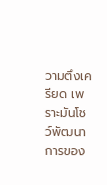วามตึงเครียด เพราะมันโชว์พัฒนาการของ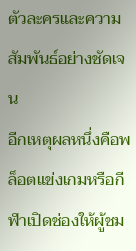ตัวละครและความสัมพันธ์อย่างชัดเจน
อีกเหตุผลหนึ่งคือพล็อตแข่งเกมหรือกีฬาเปิดช่องให้ผู้ชม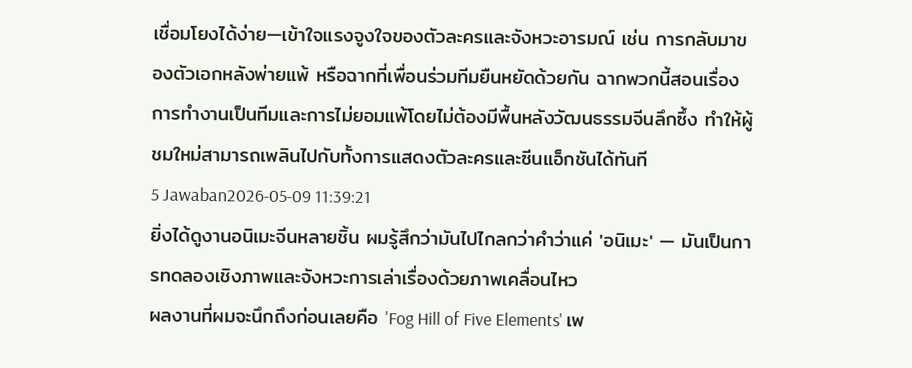เชื่อมโยงได้ง่าย—เข้าใจแรงจูงใจของตัวละครและจังหวะอารมณ์ เช่น การกลับมาของตัวเอกหลังพ่ายแพ้ หรือฉากที่เพื่อนร่วมทีมยืนหยัดด้วยกัน ฉากพวกนี้สอนเรื่องการทำงานเป็นทีมและการไม่ยอมแพ้โดยไม่ต้องมีพื้นหลังวัฒนธรรมจีนลึกซึ้ง ทำให้ผู้ชมใหม่สามารถเพลินไปกับทั้งการแสดงตัวละครและซีนแอ็กชันได้ทันที
5 Jawaban2026-05-09 11:39:21
ยิ่งได้ดูงานอนิเมะจีนหลายชิ้น ผมรู้สึกว่ามันไปไกลกว่าคำว่าแค่ 'อนิเมะ' — มันเป็นการทดลองเชิงภาพและจังหวะการเล่าเรื่องด้วยภาพเคลื่อนไหว
ผลงานที่ผมจะนึกถึงก่อนเลยคือ 'Fog Hill of Five Elements' เพ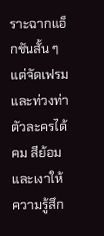ราะฉากแอ็กชันสั้น ๆ แต่จัดเฟรมและท่วงท่าตัวละครได้คม สีย้อมและเงาให้ความรู้สึก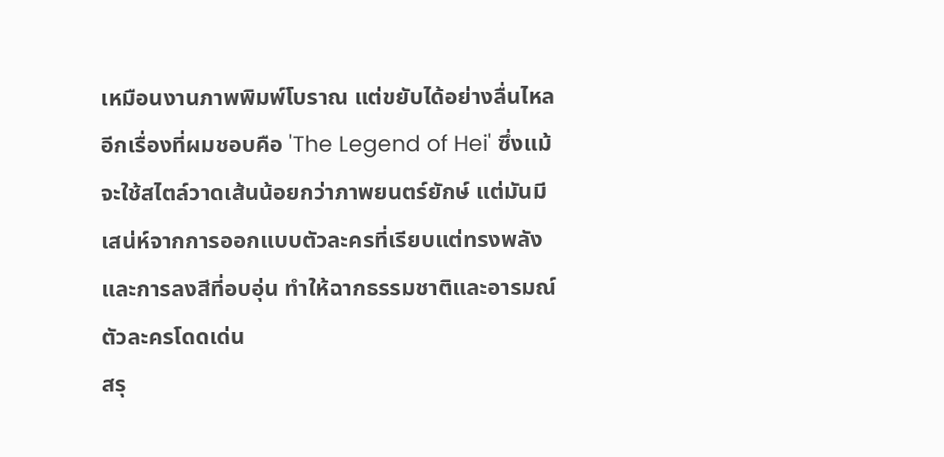เหมือนงานภาพพิมพ์โบราณ แต่ขยับได้อย่างลื่นไหล อีกเรื่องที่ผมชอบคือ 'The Legend of Hei' ซึ่งแม้จะใช้สไตล์วาดเส้นน้อยกว่าภาพยนตร์ยักษ์ แต่มันมีเสน่ห์จากการออกแบบตัวละครที่เรียบแต่ทรงพลัง และการลงสีที่อบอุ่น ทำให้ฉากธรรมชาติและอารมณ์ตัวละครโดดเด่น
สรุ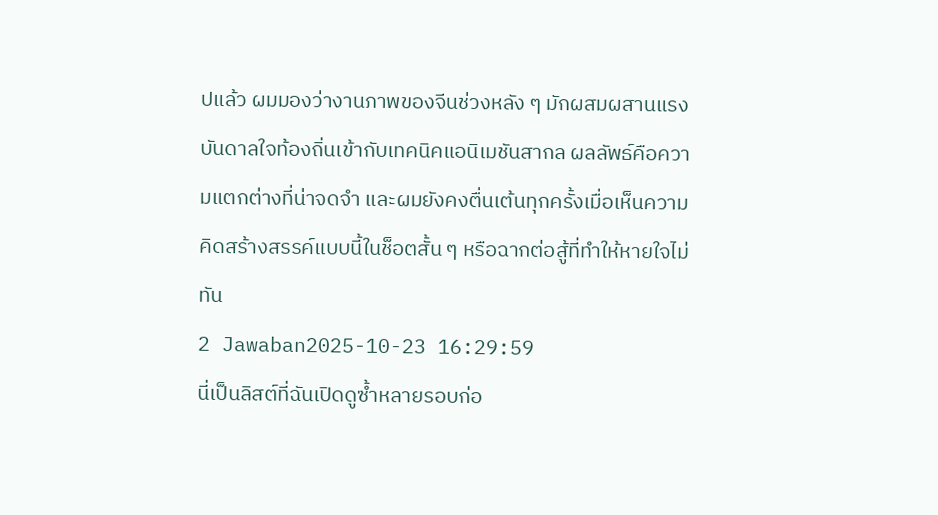ปแล้ว ผมมองว่างานภาพของจีนช่วงหลัง ๆ มักผสมผสานแรงบันดาลใจท้องถิ่นเข้ากับเทคนิคแอนิเมชันสากล ผลลัพธ์คือความแตกต่างที่น่าจดจำ และผมยังคงตื่นเต้นทุกครั้งเมื่อเห็นความคิดสร้างสรรค์แบบนี้ในช็อตสั้น ๆ หรือฉากต่อสู้ที่ทำให้หายใจไม่ทัน
2 Jawaban2025-10-23 16:29:59
นี่เป็นลิสต์ที่ฉันเปิดดูซ้ำหลายรอบก่อ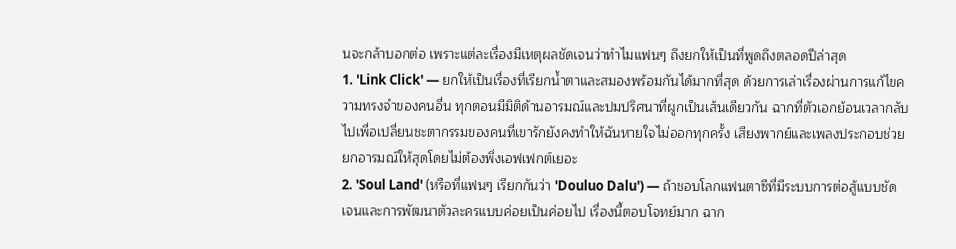นจะกล้าบอกต่อ เพราะแต่ละเรื่องมีเหตุผลชัดเจนว่าทำไมแฟนๆ ถึงยกให้เป็นที่พูดถึงตลอดปีล่าสุด
1. 'Link Click' — ยกให้เป็นเรื่องที่เรียกน้ำตาและสมองพร้อมกันได้มากที่สุด ด้วยการเล่าเรื่องผ่านการแก้ไขความทรงจำของคนอื่น ทุกตอนมีมิติด้านอารมณ์และปมปริศนาที่ผูกเป็นเส้นเดียวกัน ฉากที่ตัวเอกย้อนเวลากลับไปเพื่อเปลี่ยนชะตากรรมของคนที่เขารักยังคงทำให้ฉันหายใจไม่ออกทุกครั้ง เสียงพากย์และเพลงประกอบช่วยยกอารมณ์ให้สุดโดยไม่ต้องพึ่งเอฟเฟกต์เยอะ
2. 'Soul Land' (หรือที่แฟนๆ เรียกกันว่า 'Douluo Dalu') — ถ้าชอบโลกแฟนตาซีที่มีระบบการต่อสู้แบบชัดเจนและการพัฒนาตัวละครแบบค่อยเป็นค่อยไป เรื่องนี้ตอบโจทย์มาก ฉาก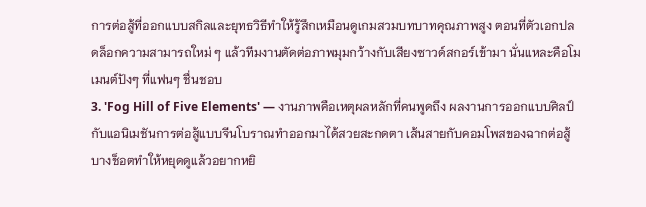การต่อสู้ที่ออกแบบสกิลและยุทธวิธีทำให้รู้สึกเหมือนดูเกมสวมบทบาทคุณภาพสูง ตอนที่ตัวเอกปลดล็อกความสามารถใหม่ ๆ แล้วทีมงานตัดต่อภาพมุมกว้างกับเสียงซาวด์สกอร์เข้ามา นั่นแหละคือโมเมนต์ปังๆ ที่แฟนๆ ชื่นชอบ
3. 'Fog Hill of Five Elements' — งานภาพคือเหตุผลหลักที่คนพูดถึง ผลงานการออกแบบศิลป์กับแอนิเมชันการต่อสู้แบบจีนโบราณทำออกมาได้สวยสะกดตา เส้นสายกับคอมโพสของฉากต่อสู้บางช็อตทำให้หยุดดูแล้วอยากหยิ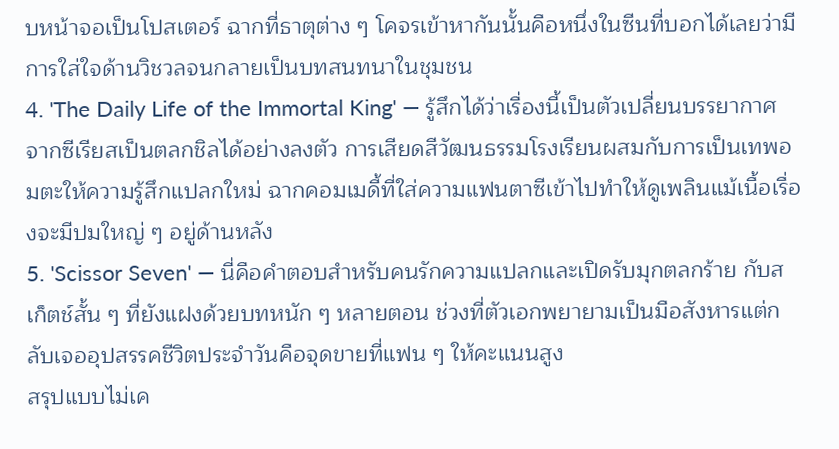บหน้าจอเป็นโปสเตอร์ ฉากที่ธาตุต่าง ๆ โคจรเข้าหากันนั้นคือหนึ่งในซีนที่บอกได้เลยว่ามีการใส่ใจด้านวิชวลจนกลายเป็นบทสนทนาในชุมชน
4. 'The Daily Life of the Immortal King' — รู้สึกได้ว่าเรื่องนี้เป็นตัวเปลี่ยนบรรยากาศจากซีเรียสเป็นตลกชิลได้อย่างลงตัว การเสียดสีวัฒนธรรมโรงเรียนผสมกับการเป็นเทพอมตะให้ความรู้สึกแปลกใหม่ ฉากคอมเมดี้ที่ใส่ความแฟนตาซีเข้าไปทำให้ดูเพลินแม้เนื้อเรื่องจะมีปมใหญ่ ๆ อยู่ด้านหลัง
5. 'Scissor Seven' — นี่คือคำตอบสำหรับคนรักความแปลกและเปิดรับมุกตลกร้าย กับสเก็ตช์สั้น ๆ ที่ยังแฝงด้วยบทหนัก ๆ หลายตอน ช่วงที่ตัวเอกพยายามเป็นมือสังหารแต่กลับเจออุปสรรคชีวิตประจำวันคือจุดขายที่แฟน ๆ ให้คะแนนสูง
สรุปแบบไม่เค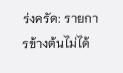ร่งครัด: รายการข้างต้นไม่ได้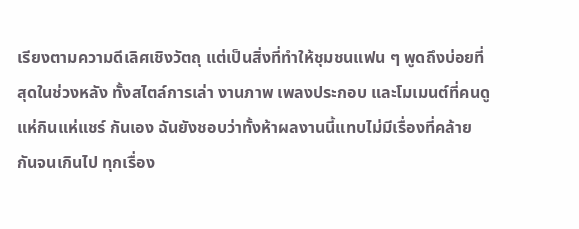เรียงตามความดีเลิศเชิงวัตถุ แต่เป็นสิ่งที่ทำให้ชุมชนแฟน ๆ พูดถึงบ่อยที่สุดในช่วงหลัง ทั้งสไตล์การเล่า งานภาพ เพลงประกอบ และโมเมนต์ที่คนดูแห่กินแห่แชร์ กันเอง ฉันยังชอบว่าทั้งห้าผลงานนี้แทบไม่มีเรื่องที่คล้ายกันจนเกินไป ทุกเรื่อง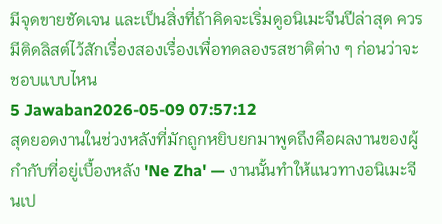มีจุดขายชัดเจน และเป็นสิ่งที่ถ้าคิดจะเริ่มดูอนิเมะจีนปีล่าสุด ควรมีติดลิสต์ไว้สักเรื่องสองเรื่องเพื่อทดลองรสชาติต่าง ๆ ก่อนว่าจะชอบแบบไหน
5 Jawaban2026-05-09 07:57:12
สุดยอดงานในช่วงหลังที่มักถูกหยิบยกมาพูดถึงคือผลงานของผู้กำกับที่อยู่เบื้องหลัง 'Ne Zha' — งานนั้นทำให้แนวทางอนิเมะจีนเป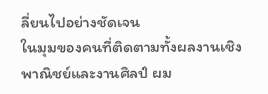ลี่ยนไปอย่างชัดเจน
ในมุมของคนที่ติดตามทั้งผลงานเชิงพาณิชย์และงานศิลป์ ผม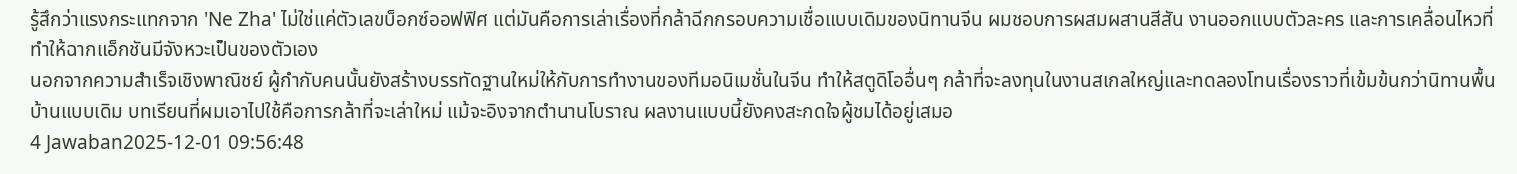รู้สึกว่าแรงกระแทกจาก 'Ne Zha' ไม่ใช่แค่ตัวเลขบ็อกซ์ออฟฟิศ แต่มันคือการเล่าเรื่องที่กล้าฉีกกรอบความเชื่อแบบเดิมของนิทานจีน ผมชอบการผสมผสานสีสัน งานออกแบบตัวละคร และการเคลื่อนไหวที่ทำให้ฉากแอ็กชันมีจังหวะเป็นของตัวเอง
นอกจากความสำเร็จเชิงพาณิชย์ ผู้กำกับคนนั้นยังสร้างบรรทัดฐานใหม่ให้กับการทำงานของทีมอนิเมชั่นในจีน ทำให้สตูดิโออื่นๆ กล้าที่จะลงทุนในงานสเกลใหญ่และทดลองโทนเรื่องราวที่เข้มข้นกว่านิทานพื้นบ้านแบบเดิม บทเรียนที่ผมเอาไปใช้คือการกล้าที่จะเล่าใหม่ แม้จะอิงจากตำนานโบราณ ผลงานแบบนี้ยังคงสะกดใจผู้ชมได้อยู่เสมอ
4 Jawaban2025-12-01 09:56:48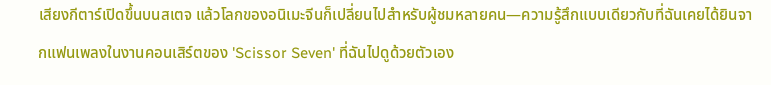เสียงกีตาร์เปิดขึ้นบนสเตจ แล้วโลกของอนิเมะจีนก็เปลี่ยนไปสำหรับผู้ชมหลายคน—ความรู้สึกแบบเดียวกับที่ฉันเคยได้ยินจากแฟนเพลงในงานคอนเสิร์ตของ 'Scissor Seven' ที่ฉันไปดูด้วยตัวเอง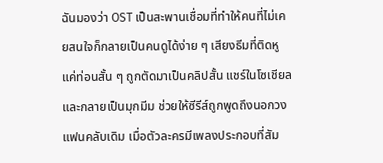ฉันมองว่า OST เป็นสะพานเชื่อมที่ทำให้คนที่ไม่เคยสนใจก็กลายเป็นคนดูได้ง่าย ๆ เสียงธีมที่ติดหูแค่ท่อนสั้น ๆ ถูกตัดมาเป็นคลิปสั้น แชร์ในโซเชียล และกลายเป็นมุกมีม ช่วยให้ซีรีส์ถูกพูดถึงนอกวงแฟนคลับเดิม เมื่อตัวละครมีเพลงประกอบที่สัม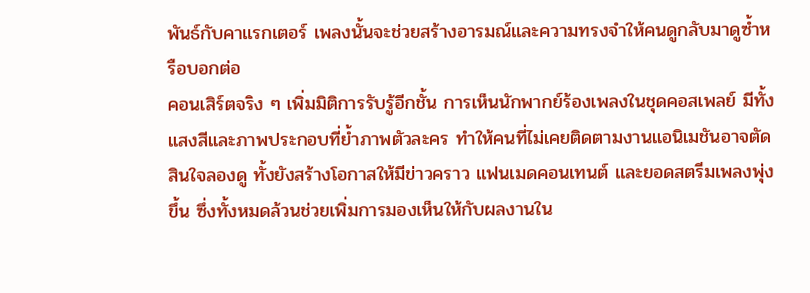พันธ์กับคาแรกเตอร์ เพลงนั้นจะช่วยสร้างอารมณ์และความทรงจำให้คนดูกลับมาดูซ้ำหรือบอกต่อ
คอนเสิร์ตจริง ๆ เพิ่มมิติการรับรู้อีกชั้น การเห็นนักพากย์ร้องเพลงในชุดคอสเพลย์ มีทั้งแสงสีและภาพประกอบที่ย้ำภาพตัวละคร ทำให้คนที่ไม่เคยติดตามงานแอนิเมชันอาจตัดสินใจลองดู ทั้งยังสร้างโอกาสให้มีข่าวคราว แฟนเมดคอนเทนต์ และยอดสตรีมเพลงพุ่งขึ้น ซึ่งทั้งหมดล้วนช่วยเพิ่มการมองเห็นให้กับผลงานใน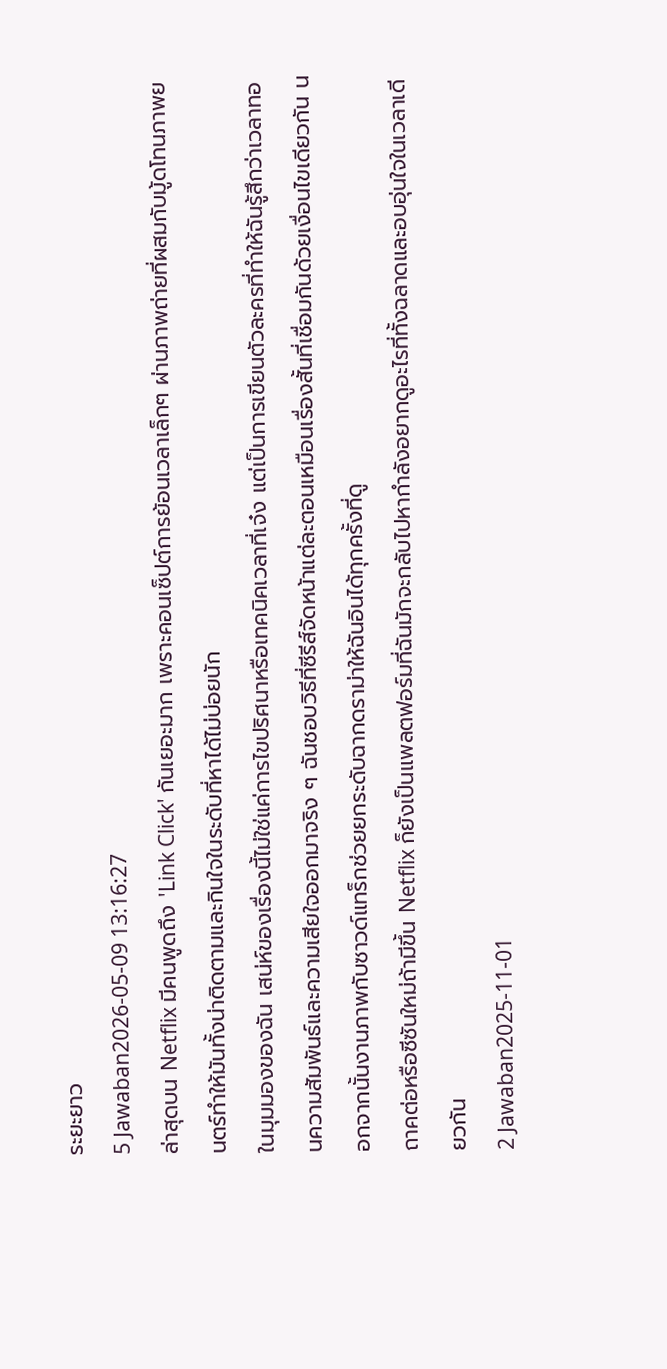ระยะยาว
5 Jawaban2026-05-09 13:16:27
ล่าสุดบน Netflix มีคนพูดถึง 'Link Click' กันเยอะมาก เพราะคอนเซ็ปต์การย้อนเวลาเล็กๆ ผ่านภาพถ่ายที่ผสมกับมู้ดโทนภาพยนตร์ทำให้มันทั้งน่าติดตามและกินใจในระดับที่หาได้ไม่บ่อยนัก
ในมุมมองของฉัน เสน่ห์ของเรื่องนี้ไม่ใช่แค่การไขปริศนาหรือเทคนิคเวลาที่เจ๋ง แต่เป็นการเขียนตัวละครที่ทำให้ฉันรู้สึกว่าเวลาทอนความสัมพันธ์และความเสียใจออกมาจริง ๆ ฉันชอบวิธีที่ซีรีส์จัดหน้าแต่ละตอนเหมือนเรื่องสั้นที่เชื่อมกันด้วยเงื่อนไขเดียวกัน นอกจากนั้นงานภาพกับซาวด์แทร็กช่วยยกระดับฉากดราม่าให้ฉันอินได้ทุกครั้งที่ดู
ถาคต่อหรือซีซันใหม่ถ้ามีขึ้น Netflix ก็ยังเป็นแพลตฟอร์มที่ฉันมักจะกลับไปหากำลังอยากดูอะไรที่ทั้งฉลาดและอบอุ่นใจในเวลาเดียวกัน
2 Jawaban2025-11-01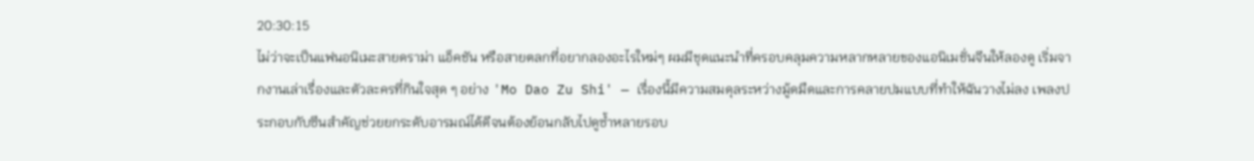20:30:15
ไม่ว่าจะเป็นแฟนอนิเมะสายดราม่า แอ็คชัน หรือสายตลกที่อยากลองอะไรใหม่ๆ ผมมีชุดแนะนำที่ครอบคลุมความหลากหลายของแอนิเมชั่นจีนให้ลองดู เริ่มจากงานเล่าเรื่องและตัวละครที่กินใจสุด ๆ อย่าง 'Mo Dao Zu Shi' — เรื่องนี้มีความสมดุลระหว่างมู้ดมืดและการคลายปมแบบที่ทำให้ฉันวางไม่ลง เพลงประกอบกับซีนสำคัญช่วยยกระดับอารมณ์ได้ดีจนต้องย้อนกลับไปดูซ้ำหลายรอบ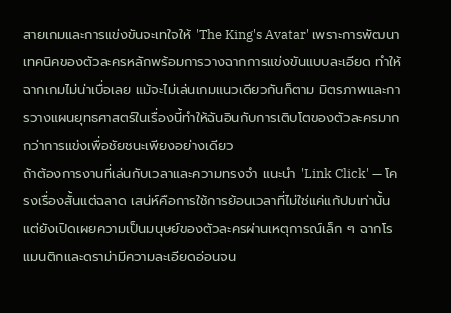สายเกมและการแข่งขันจะเทใจให้ 'The King's Avatar' เพราะการพัฒนาเทคนิคของตัวละครหลักพร้อมการวางฉากการแข่งขันแบบละเอียด ทำให้ฉากเกมไม่น่าเบื่อเลย แม้จะไม่เล่นเกมแนวเดียวกันก็ตาม มิตรภาพและการวางแผนยุทธศาสตร์ในเรื่องนี้ทำให้ฉันอินกับการเติบโตของตัวละครมากกว่าการแข่งเพื่อชัยชนะเพียงอย่างเดียว
ถ้าต้องการงานที่เล่นกับเวลาและความทรงจำ แนะนำ 'Link Click' — โครงเรื่องสั้นแต่ฉลาด เสน่ห์คือการใช้การย้อนเวลาที่ไม่ใช่แค่แก้ปมเท่านั้น แต่ยังเปิดเผยความเป็นมนุษย์ของตัวละครผ่านเหตุการณ์เล็ก ๆ ฉากโรแมนติกและดราม่ามีความละเอียดอ่อนจน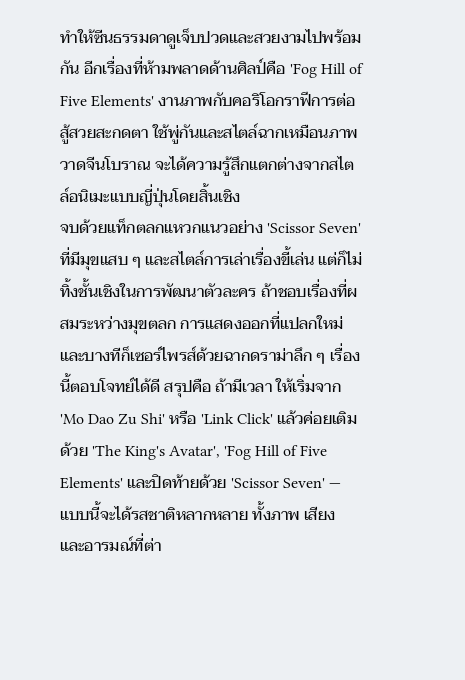ทำให้ซีนธรรมดาดูเจ็บปวดและสวยงามไปพร้อมกัน อีกเรื่องที่ห้ามพลาดด้านศิลป์คือ 'Fog Hill of Five Elements' งานภาพกับคอริโอกราฟีการต่อสู้สวยสะกดตา ใช้พู่กันและสไตล์ฉากเหมือนภาพวาดจีนโบราณ จะได้ความรู้สึกแตกต่างจากสไตล์อนิเมะแบบญี่ปุ่นโดยสิ้นเชิง
จบด้วยแท็กตลกแหวกแนวอย่าง 'Scissor Seven' ที่มีมุขแสบ ๆ และสไตล์การเล่าเรื่องขี้เล่น แต่ก็ไม่ทิ้งชั้นเชิงในการพัฒนาตัวละคร ถ้าชอบเรื่องที่ผสมระหว่างมุขตลก การแสดงออกที่แปลกใหม่ และบางทีก็เซอร์ไพรส์ด้วยฉากดราม่าลึก ๆ เรื่องนี้ตอบโจทย์ได้ดี สรุปคือ ถ้ามีเวลา ให้เริ่มจาก 'Mo Dao Zu Shi' หรือ 'Link Click' แล้วค่อยเติมด้วย 'The King's Avatar', 'Fog Hill of Five Elements' และปิดท้ายด้วย 'Scissor Seven' — แบบนี้จะได้รสชาติหลากหลาย ทั้งภาพ เสียง และอารมณ์ที่ต่า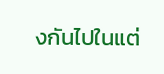งกันไปในแต่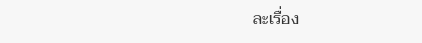ละเรื่อง